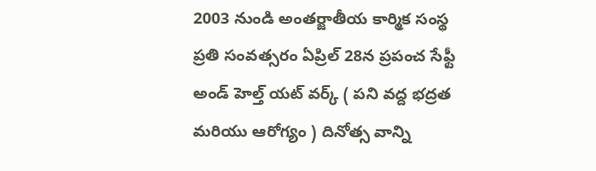2003 నుండి అంతర్జాతీయ కార్మిక సంస్థ ప్రతి సంవత్సరం ఏప్రిల్ 28న ప్రపంచ సేఫ్టీ అండ్ హెల్త్ యట్ వర్క్ ( పని వద్ద భద్రత మరియు ఆరోగ్యం ) దినోత్స వాన్ని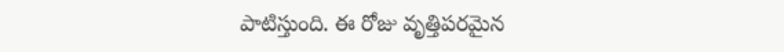పాటిస్తుంది. ఈ రోజు వృత్తిపరమైన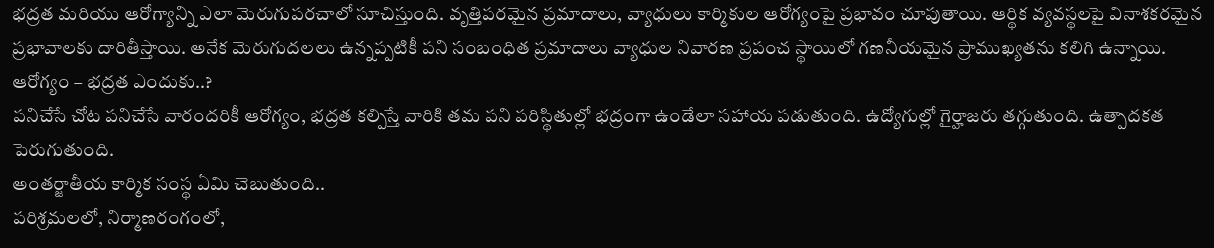భద్రత మరియు ఆరోగ్యాన్ని ఎలా మెరుగుపరచాలో సూచిస్తుంది. వృత్తిపరమైన ప్రమాదాలు, వ్యాధులు కార్మికుల ఆరోగ్యంపై ప్రభావం చూపుతాయి. ఆర్థిక వ్యవస్థలపై వినాశకరమైన ప్రభావాలకు దారితీస్తాయి. అనేక మెరుగుదలలు ఉన్నప్పటికీ పని సంబంధిత ప్రమాదాలు వ్యాధుల నివారణ ప్రపంచ స్థాయిలో గణనీయమైన ప్రాముఖ్యతను కలిగి ఉన్నాయి.
ఆరోగ్యం – భద్రత ఎందుకు..?
పనిచేసే చోట పనిచేసే వారందరికీ ఆరోగ్యం, భద్రత కల్పిస్తే వారికి తమ పని పరిస్థితుల్లో భద్రంగా ఉండేలా సహాయ పడుతుంది. ఉద్యోగుల్లో గైర్హాజరు తగ్గుతుంది. ఉత్పాదకత పెరుగుతుంది.
అంతర్జాతీయ కార్మిక సంస్థ ఏమి చెబుతుంది..
పరిశ్రమలలో, నిర్మాణరంగంలో,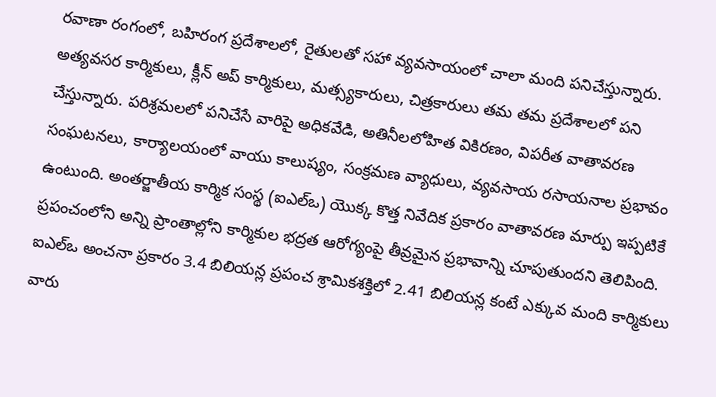రవాణా రంగంలో, బహిరంగ ప్రదేశాలలో, రైతులతో సహా వ్యవసాయంలో చాలా మంది పనిచేస్తున్నారు. అత్యవసర కార్మికులు, క్లీన్ అప్ కార్మికులు, మత్స్యకారులు, చిత్రకారులు తమ తమ ప్రదేశాలలో పని చేస్తున్నారు. పరిశ్రమలలో పనిచేసే వారిపై అధికవేడి, అతినీలలోహిత వికిరణం, విపరీత వాతావరణ సంఘటనలు, కార్యాలయంలో వాయు కాలుష్యం, సంక్రమణ వ్యాధులు, వ్యవసాయ రసాయనాల ప్రభావం ఉంటుంది. అంతర్జాతీయ కార్మిక సంస్థ (ఐఎల్ఒ) యొక్క కొత్త నివేదిక ప్రకారం వాతావరణ మార్పు ఇప్పటికే ప్రపంచంలోని అన్ని ప్రాంతాల్లోని కార్మికుల భద్రత ఆరోగ్యంపై తీవ్రమైన ప్రభావాన్ని చూపుతుందని తెలిపింది. ఐఎల్ఒ అంచనా ప్రకారం 3.4 బిలియన్ల ప్రపంచ శ్రామికశక్తిలో 2.41 బిలియన్ల కంటే ఎక్కువ మంది కార్మికులు వారు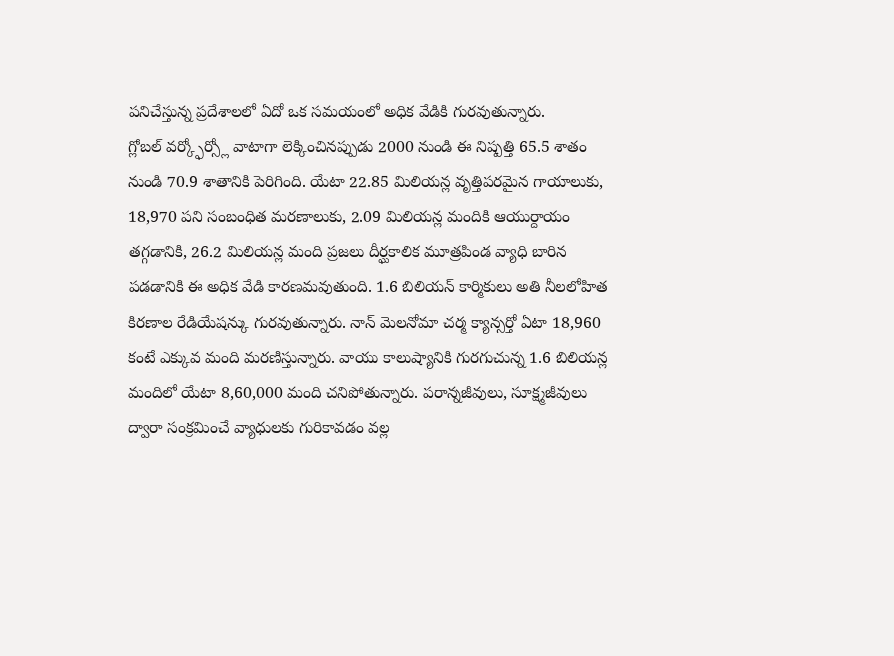పనిచేస్తున్న ప్రదేశాలలో ఏదో ఒక సమయంలో అధిక వేడికి గురవుతున్నారు.
గ్లోబల్ వర్క్ఫోర్స్లో వాటాగా లెక్కించినప్పుడు 2000 నుండి ఈ నిష్పత్తి 65.5 శాతం నుండి 70.9 శాతానికి పెరిగింది. యేటా 22.85 మిలియన్ల వృత్తిపరమైన గాయాలుకు, 18,970 పని సంబంధిత మరణాలుకు, 2.09 మిలియన్ల మందికి ఆయుర్దాయం తగ్గడానికి, 26.2 మిలియన్ల మంది ప్రజలు దీర్ఘకాలిక మూత్రపిండ వ్యాధి బారిన పడడానికి ఈ అధిక వేడి కారణమవుతుంది. 1.6 బిలియన్ కార్మికులు అతి నీలలోహిత కిరణాల రేడియేషన్కు గురవుతున్నారు. నాన్ మెలనోమా చర్మ క్యాన్సర్తో ఏటా 18,960 కంటే ఎక్కువ మంది మరణిస్తున్నారు. వాయు కాలుష్యానికి గురగుచున్న 1.6 బిలియన్ల మందిలో యేటా 8,60,000 మంది చనిపోతున్నారు. పరాన్నజీవులు, సూక్ష్మజీవులు ద్వారా సంక్రమించే వ్యాధులకు గురికావడం వల్ల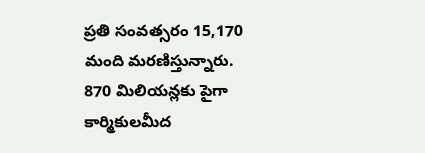ప్రతి సంవత్సరం 15,170 మంది మరణిస్తున్నారు. 870 మిలియన్లకు పైగా కార్మికులమీద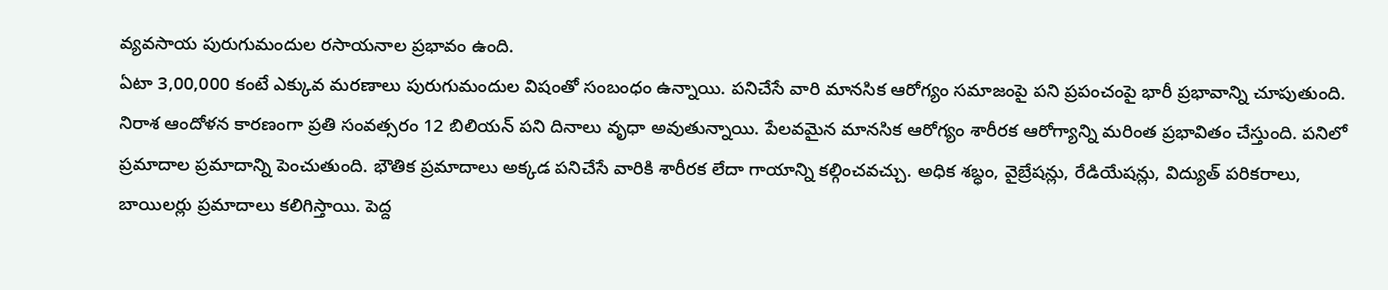వ్యవసాయ పురుగుమందుల రసాయనాల ప్రభావం ఉంది.
ఏటా 3,00,000 కంటే ఎక్కువ మరణాలు పురుగుమందుల విషంతో సంబంధం ఉన్నాయి. పనిచేసే వారి మానసిక ఆరోగ్యం సమాజంపై పని ప్రపంచంపై భారీ ప్రభావాన్ని చూపుతుంది. నిరాశ ఆందోళన కారణంగా ప్రతి సంవత్సరం 12 బిలియన్ పని దినాలు వృధా అవుతున్నాయి. పేలవమైన మానసిక ఆరోగ్యం శారీరక ఆరోగ్యాన్ని మరింత ప్రభావితం చేస్తుంది. పనిలో ప్రమాదాల ప్రమాదాన్ని పెంచుతుంది. భౌతిక ప్రమాదాలు అక్కడ పనిచేసే వారికి శారీరక లేదా గాయాన్ని కల్గించవచ్చు. అధిక శబ్ధం, వైబ్రేషన్లు, రేడియేషన్లు, విద్యుత్ పరికరాలు, బాయిలర్లు ప్రమాదాలు కలిగిస్తాయి. పెద్ద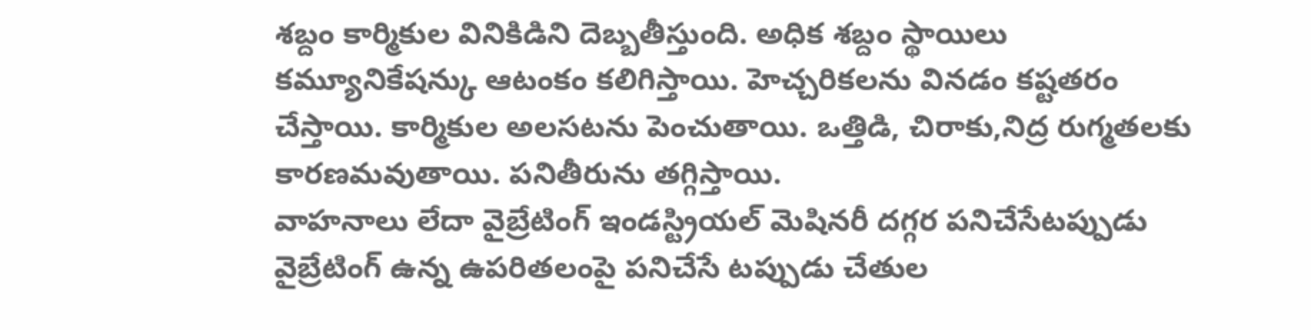శబ్దం కార్మికుల వినికిడిని దెబ్బతీస్తుంది. అధిక శబ్దం స్థాయిలు కమ్యూనికేషన్కు ఆటంకం కలిగిస్తాయి. హెచ్చరికలను వినడం కష్టతరం చేస్తాయి. కార్మికుల అలసటను పెంచుతాయి. ఒత్తిడి, చిరాకు,నిద్ర రుగ్మతలకు కారణమవుతాయి. పనితీరును తగ్గిస్తాయి.
వాహనాలు లేదా వైబ్రేటింగ్ ఇండస్ట్రియల్ మెషినరీ దగ్గర పనిచేసేటప్పుడు వైబ్రేటింగ్ ఉన్న ఉపరితలంపై పనిచేసే టప్పుడు చేతుల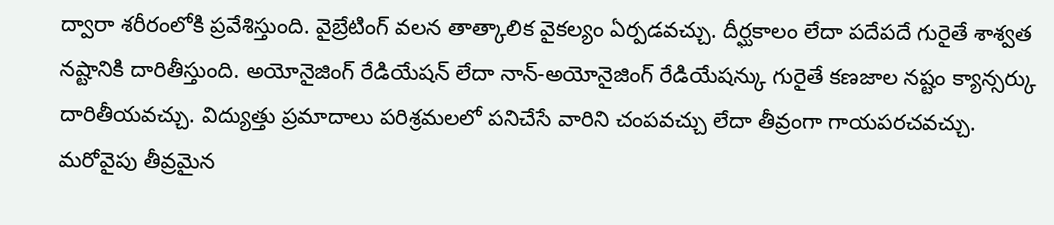ద్వారా శరీరంలోకి ప్రవేశిస్తుంది. వైబ్రేటింగ్ వలన తాత్కాలిక వైకల్యం ఏర్పడవచ్చు. దీర్ఘకాలం లేదా పదేపదే గురైతే శాశ్వత నష్టానికి దారితీస్తుంది. అయోనైజింగ్ రేడియేషన్ లేదా నాన్-అయోనైజింగ్ రేడియేషన్కు గురైతే కణజాల నష్టం క్యాన్సర్కు దారితీయవచ్చు. విద్యుత్తు ప్రమాదాలు పరిశ్రమలలో పనిచేసే వారిని చంపవచ్చు లేదా తీవ్రంగా గాయపరచవచ్చు. మరోవైపు తీవ్రమైన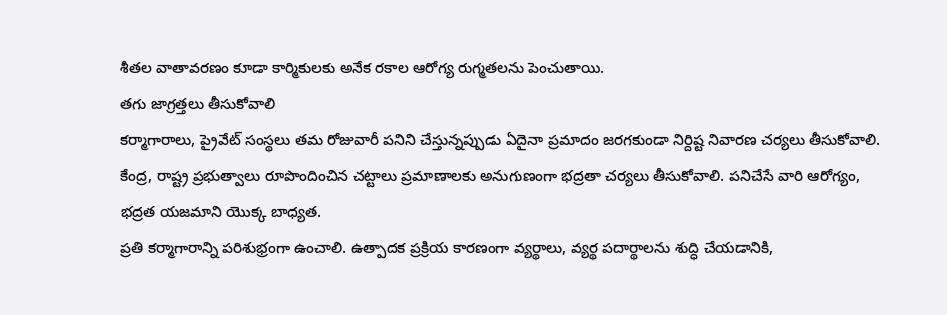శీతల వాతావరణం కూడా కార్మికులకు అనేక రకాల ఆరోగ్య రుగ్మతలను పెంచుతాయి.
తగు జాగ్రత్తలు తీసుకోవాలి
కర్మాగారాలు, ప్రైవేట్ సంస్థలు తమ రోజువారీ పనిని చేస్తున్నప్పుడు ఏదైనా ప్రమాదం జరగకుండా నిర్దిష్ట నివారణ చర్యలు తీసుకోవాలి. కేంద్ర, రాష్ట్ర ప్రభుత్వాలు రూపొందించిన చట్టాలు ప్రమాణాలకు అనుగుణంగా భద్రతా చర్యలు తీసుకోవాలి. పనిచేసే వారి ఆరోగ్యం, భద్రత యజమాని యొక్క బాధ్యత.
ప్రతి కర్మాగారాన్ని పరిశుభ్రంగా ఉంచాలి. ఉత్పాదక ప్రక్రియ కారణంగా వ్యర్థాలు, వ్యర్థ పదార్థాలను శుద్ధి చేయడానికి,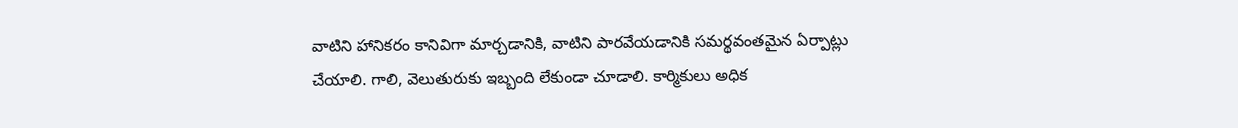వాటిని హానికరం కానివిగా మార్చడానికి, వాటిని పారవేయడానికి సమర్థవంతమైన ఏర్పాట్లు చేయాలి. గాలి, వెలుతురుకు ఇబ్బంది లేకుండా చూడాలి. కార్మికులు అధిక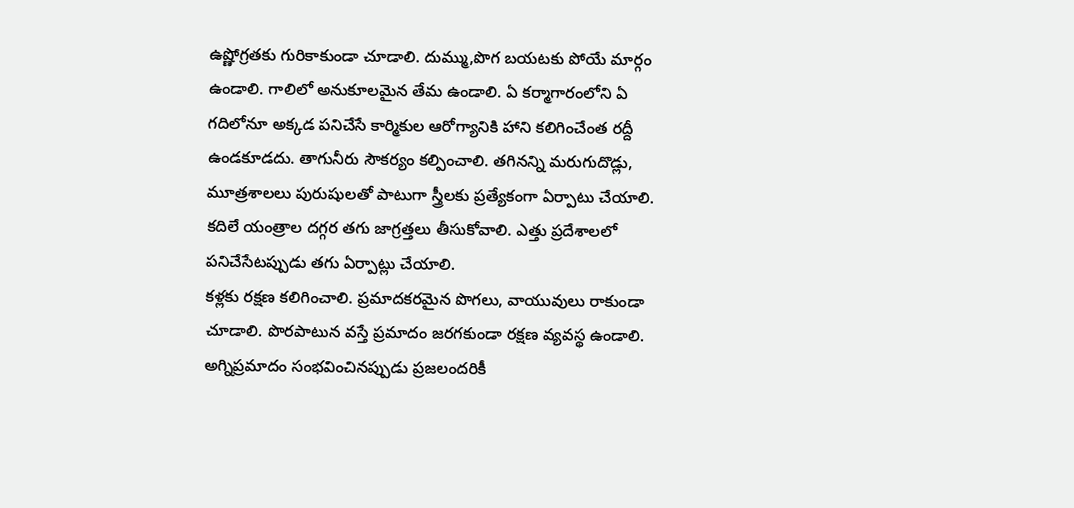ఉష్ణోగ్రతకు గురికాకుండా చూడాలి. దుమ్ము,పొగ బయటకు పోయే మార్గం ఉండాలి. గాలిలో అనుకూలమైన తేమ ఉండాలి. ఏ కర్మాగారంలోని ఏ గదిలోనూ అక్కడ పనిచేసే కార్మికుల ఆరోగ్యానికి హాని కలిగించేంత రద్దీ ఉండకూడదు. తాగునీరు సౌకర్యం కల్పించాలి. తగినన్ని మరుగుదొడ్లు, మూత్రశాలలు పురుషులతో పాటుగా స్త్రీలకు ప్రత్యేకంగా ఏర్పాటు చేయాలి. కదిలే యంత్రాల దగ్గర తగు జాగ్రత్తలు తీసుకోవాలి. ఎత్తు ప్రదేశాలలో పనిచేసేటప్పుడు తగు ఏర్పాట్లు చేయాలి.
కళ్లకు రక్షణ కలిగించాలి. ప్రమాదకరమైన పొగలు, వాయువులు రాకుండా చూడాలి. పొరపాటున వస్తే ప్రమాదం జరగకుండా రక్షణ వ్యవస్థ ఉండాలి. అగ్నిప్రమాదం సంభవించినప్పుడు ప్రజలందరికీ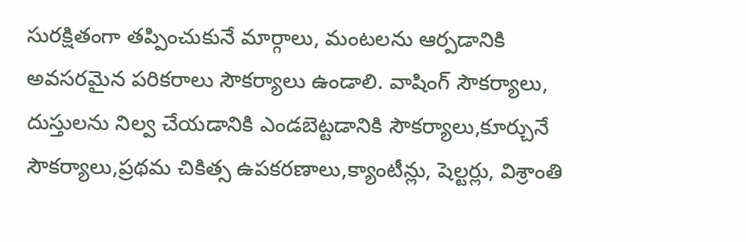సురక్షితంగా తప్పించుకునే మార్గాలు, మంటలను ఆర్పడానికి అవసరమైన పరికరాలు సౌకర్యాలు ఉండాలి. వాషింగ్ సౌకర్యాలు, దుస్తులను నిల్వ చేయడానికి ఎండబెట్టడానికి సౌకర్యాలు,కూర్చునే సౌకర్యాలు,ప్రథమ చికిత్స ఉపకరణాలు,క్యాంటీన్లు, షెల్టర్లు, విశ్రాంతి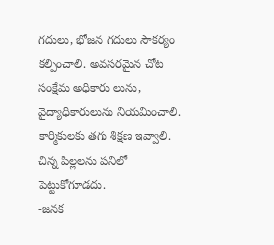గదులు, భోజన గదులు సౌకర్యం కల్పించాలి. అవసరమైన చోట సంక్షేమ అధికారు లును, వైద్యాధికారులును నియమించాలి. కార్మికులకు తగు శిక్షణ ఇవ్వాలి. చిన్న పిల్లలను పనిలో పెట్టుకోగూడదు.
-జనక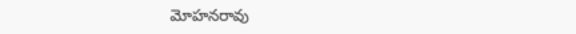మోహనరావు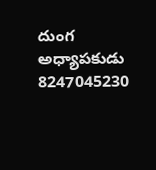దుంగ
అధ్యాపకుడు 8247045230